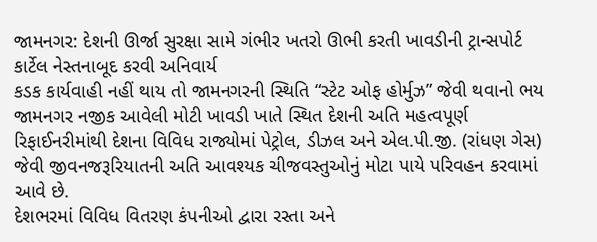જામનગર: દેશની ઊર્જા સુરક્ષા સામે ગંભીર ખતરો ઊભી કરતી ખાવડીની ટ્રાન્સપોર્ટ કાર્ટેલ નેસ્તનાબૂદ કરવી અનિવાર્ય
કડક કાર્યવાહી નહીં થાય તો જામનગરની સ્થિતિ “સ્ટેટ ઓફ હોર્મુઝ” જેવી થવાનો ભય
જામનગર નજીક આવેલી મોટી ખાવડી ખાતે સ્થિત દેશની અતિ મહત્વપૂર્ણ રિફાઈનરીમાંથી દેશના વિવિધ રાજ્યોમાં પેટ્રોલ, ડીઝલ અને એલ.પી.જી. (રાંધણ ગેસ) જેવી જીવનજરૂરિયાતની અતિ આવશ્યક ચીજવસ્તુઓનું મોટા પાયે પરિવહન કરવામાં આવે છે.
દેશભરમાં વિવિધ વિતરણ કંપનીઓ દ્વારા રસ્તા અને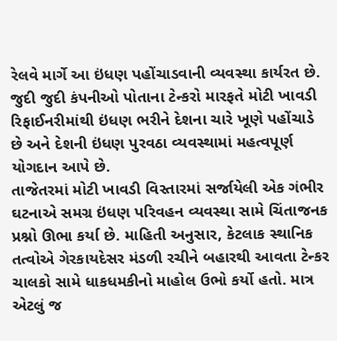રેલવે માર્ગે આ ઇંધણ પહોંચાડવાની વ્યવસ્થા કાર્યરત છે. જુદી જુદી કંપનીઓ પોતાના ટેન્કરો મારફતે મોટી ખાવડી રિફાઈનરીમાંથી ઇંધણ ભરીને દેશના ચારે ખૂણે પહોંચાડે છે અને દેશની ઇંધણ પુરવઠા વ્યવસ્થામાં મહત્વપૂર્ણ યોગદાન આપે છે.
તાજેતરમાં મોટી ખાવડી વિસ્તારમાં સર્જાયેલી એક ગંભીર ઘટનાએ સમગ્ર ઇંધણ પરિવહન વ્યવસ્થા સામે ચિંતાજનક પ્રશ્નો ઊભા કર્યા છે. માહિતી અનુસાર, કેટલાક સ્થાનિક તત્વોએ ગેરકાયદેસર મંડળી રચીને બહારથી આવતા ટેન્કર ચાલકો સામે ધાકધમકીનો માહોલ ઉભો કર્યો હતો. માત્ર એટલું જ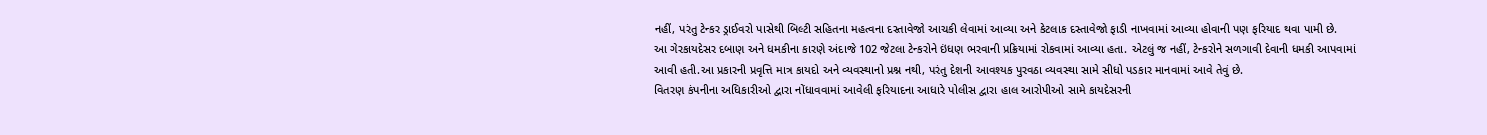નહીં, પરંતુ ટેન્કર ડ્રાઈવરો પાસેથી બિલ્ટી સહિતના મહત્વના દસ્તાવેજો આચકી લેવામાં આવ્યા અને કેટલાક દસ્તાવેજો ફાડી નાખવામાં આવ્યા હોવાની પણ ફરિયાદ થવા પામી છે.
આ ગેરકાયદેસર દબાણ અને ધમકીના કારણે અંદાજે 102 જેટલા ટેન્કરોને ઇંધણ ભરવાની પ્રક્રિયામાં રોકવામાં આવ્યા હતા. એટલું જ નહીં, ટેન્કરોને સળગાવી દેવાની ધમકી આપવામાં આવી હતી.આ પ્રકારની પ્રવૃત્તિ માત્ર કાયદો અને વ્યવસ્થાનો પ્રશ્ન નથી, પરંતુ દેશની આવશ્યક પુરવઠા વ્યવસ્થા સામે સીધો પડકાર માનવામાં આવે તેવું છે.
વિતરણ કંપનીના અધિકારીઓ દ્વારા નોંધાવવામાં આવેલી ફરિયાદના આધારે પોલીસ દ્વારા હાલ આરોપીઓ સામે કાયદેસરની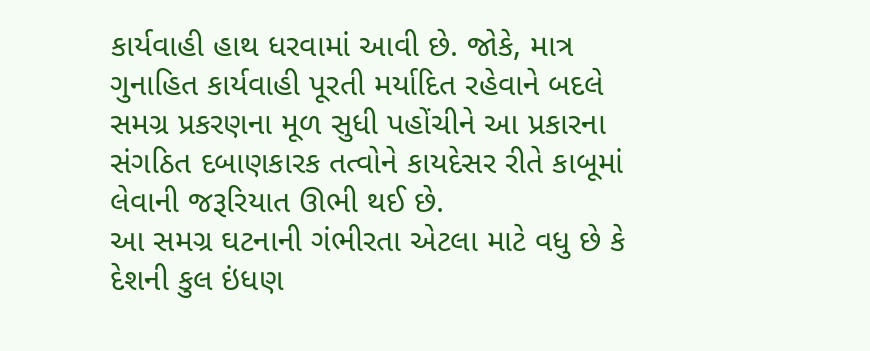કાર્યવાહી હાથ ધરવામાં આવી છે. જોકે, માત્ર ગુનાહિત કાર્યવાહી પૂરતી મર્યાદિત રહેવાને બદલે સમગ્ર પ્રકરણના મૂળ સુધી પહોંચીને આ પ્રકારના સંગઠિત દબાણકારક તત્વોને કાયદેસર રીતે કાબૂમાં લેવાની જરૂરિયાત ઊભી થઈ છે.
આ સમગ્ર ઘટનાની ગંભીરતા એટલા માટે વધુ છે કે દેશની કુલ ઇંધણ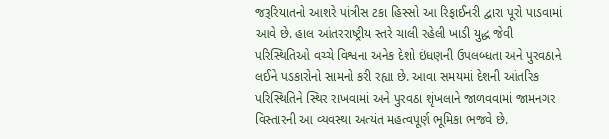જરૂરિયાતનો આશરે પાંત્રીસ ટકા હિસ્સો આ રિફાઈનરી દ્વારા પૂરો પાડવામાં આવે છે. હાલ આંતરરાષ્ટ્રીય સ્તરે ચાલી રહેલી ખાડી યુદ્ધ જેવી પરિસ્થિતિઓ વચ્ચે વિશ્વના અનેક દેશો ઇંધણની ઉપલબ્ધતા અને પુરવઠાને લઈને પડકારોનો સામનો કરી રહ્યા છે. આવા સમયમાં દેશની આંતરિક પરિસ્થિતિને સ્થિર રાખવામાં અને પુરવઠા શૃંખલાને જાળવવામાં જામનગર વિસ્તારની આ વ્યવસ્થા અત્યંત મહત્વપૂર્ણ ભૂમિકા ભજવે છે.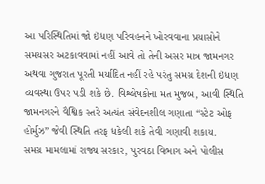આ પરિસ્થિતિમાં જો ઇંધણ પરિવહનને ખોરવવાના પ્રયાસોને સમયસર અટકાવવામાં નહીં આવે તો તેની અસર માત્ર જામનગર અથવા ગુજરાત પૂરતી મર્યાદિત નહીં રહે પરંતુ સમગ્ર દેશની ઇંધણ વ્યવસ્થા ઉપર પડી શકે છે. વિશ્લેષકોના મત મુજબ, આવી સ્થિતિ જામનગરને વૈશ્વિક સ્તરે અત્યંત સંવેદનશીલ ગણાતા “સ્ટેટ ઓફ હોર્મુઝ” જેવી સ્થિતિ તરફ ધકેલી શકે તેવી ગણાવી શકાય.
સમગ્ર મામલામાં રાજ્ય સરકાર, પુરવઠા વિભાગ અને પોલીસ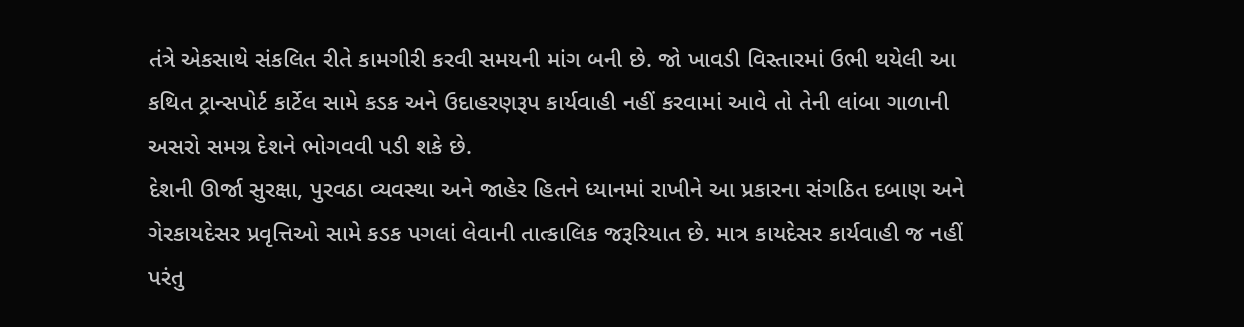તંત્રે એકસાથે સંકલિત રીતે કામગીરી કરવી સમયની માંગ બની છે. જો ખાવડી વિસ્તારમાં ઉભી થયેલી આ કથિત ટ્રાન્સપોર્ટ કાર્ટેલ સામે કડક અને ઉદાહરણરૂપ કાર્યવાહી નહીં કરવામાં આવે તો તેની લાંબા ગાળાની અસરો સમગ્ર દેશને ભોગવવી પડી શકે છે.
દેશની ઊર્જા સુરક્ષા, પુરવઠા વ્યવસ્થા અને જાહેર હિતને ધ્યાનમાં રાખીને આ પ્રકારના સંગઠિત દબાણ અને ગેરકાયદેસર પ્રવૃત્તિઓ સામે કડક પગલાં લેવાની તાત્કાલિક જરૂરિયાત છે. માત્ર કાયદેસર કાર્યવાહી જ નહીં પરંતુ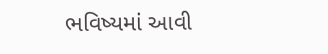ભવિષ્યમાં આવી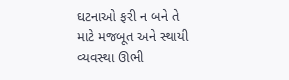ઘટનાઓ ફરી ન બને તે માટે મજબૂત અને સ્થાયી વ્યવસ્થા ઊભી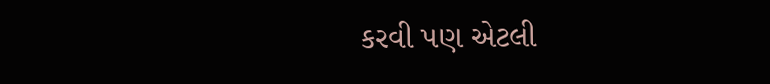કરવી પણ એટલી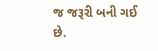જ જરૂરી બની ગઈ છે.